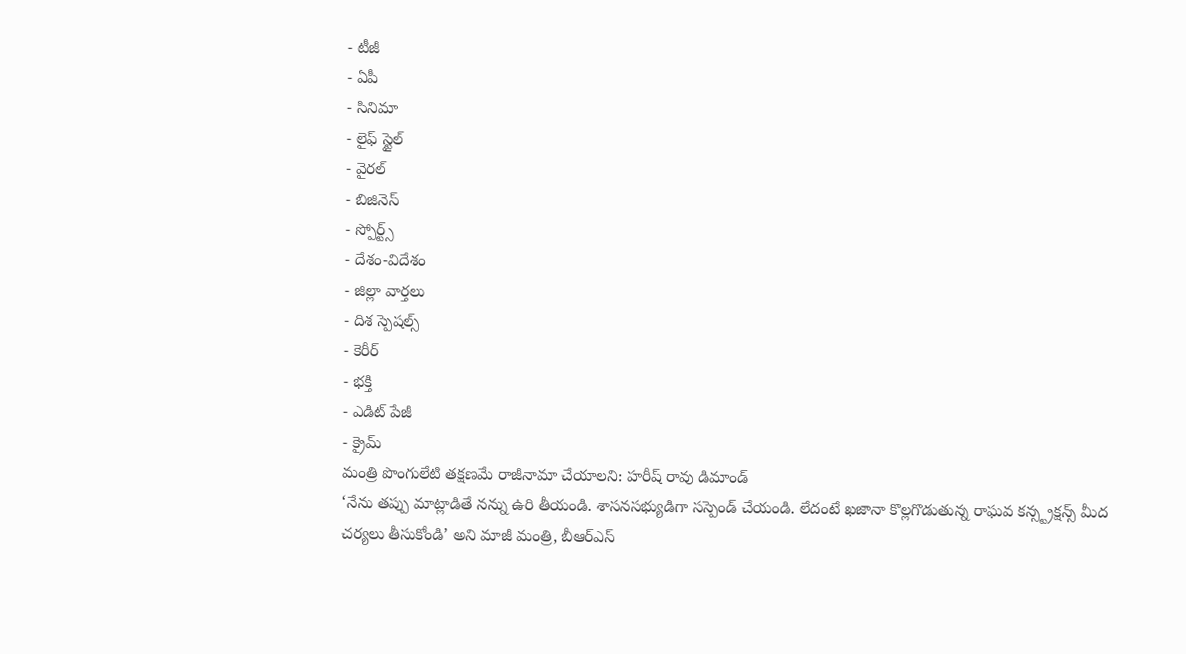- టీజీ
- ఏపీ
- సినిమా
- లైఫ్ స్టైల్
- వైరల్
- బిజినెస్
- స్పోర్ట్స్
- దేశం-విదేశం
- జిల్లా వార్తలు
- దిశ స్పెషల్స్
- కెరీర్
- భక్తి
- ఎడిట్ పేజీ
- క్రైమ్
మంత్రి పొంగులేటి తక్షణమే రాజీనామా చేయాలని: హరీష్ రావు డిమాండ్
‘నేను తప్పు మాట్లాడితే నన్ను ఉరి తీయండి. శాసనసభ్యుడిగా సస్పెండ్ చేయండి. లేదంటే ఖజానా కొల్లగొడుతున్న రాఘవ కన్స్ట్రక్షన్స్ మీద చర్యలు తీసుకోండి’ అని మాజీ మంత్రి, బీఆర్ఎస్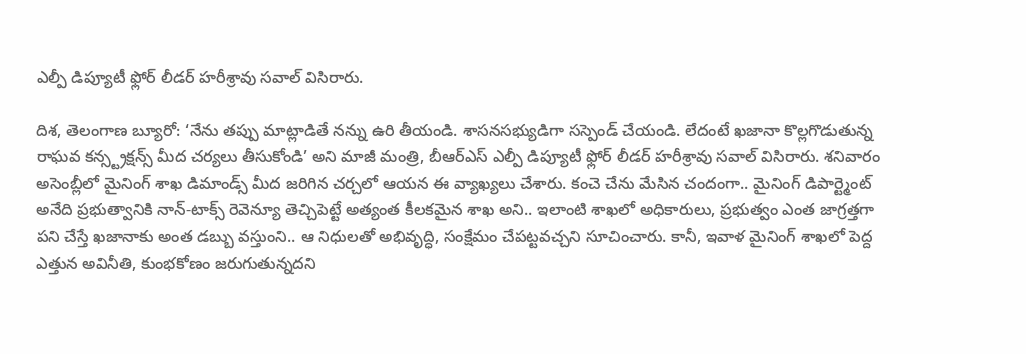ఎల్పీ డిప్యూటీ ఫ్లోర్ లీడర్ హరీశ్రావు సవాల్ విసిరారు.

దిశ, తెలంగాణ బ్యూరో: ‘నేను తప్పు మాట్లాడితే నన్ను ఉరి తీయండి. శాసనసభ్యుడిగా సస్పెండ్ చేయండి. లేదంటే ఖజానా కొల్లగొడుతున్న రాఘవ కన్స్ట్రక్షన్స్ మీద చర్యలు తీసుకోండి’ అని మాజీ మంత్రి, బీఆర్ఎస్ ఎల్పీ డిప్యూటీ ఫ్లోర్ లీడర్ హరీశ్రావు సవాల్ విసిరారు. శనివారం అసెంబ్లీలో మైనింగ్ శాఖ డిమాండ్స్ మీద జరిగిన చర్చలో ఆయన ఈ వ్యాఖ్యలు చేశారు. కంచె చేను మేసిన చందంగా.. మైనింగ్ డిపార్ట్మెంట్ అనేది ప్రభుత్వానికి నాన్-టాక్స్ రెవెన్యూ తెచ్చిపెట్టే అత్యంత కీలకమైన శాఖ అని.. ఇలాంటి శాఖలో అధికారులు, ప్రభుత్వం ఎంత జాగ్రత్తగా పని చేస్తే ఖజానాకు అంత డబ్బు వస్తుంని.. ఆ నిధులతో అభివృద్ధి, సంక్షేమం చేపట్టవచ్చని సూచించారు. కానీ, ఇవాళ మైనింగ్ శాఖలో పెద్ద ఎత్తున అవినీతి, కుంభకోణం జరుగుతున్నదని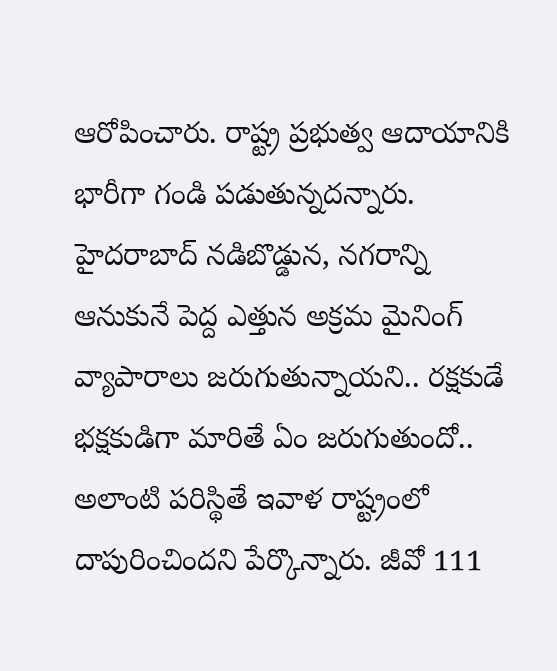ఆరోపించారు. రాష్ట్ర ప్రభుత్వ ఆదాయానికి భారీగా గండి పడుతున్నదన్నారు. హైదరాబాద్ నడిబొడ్డున, నగరాన్ని ఆనుకునే పెద్ద ఎత్తున అక్రమ మైనింగ్ వ్యాపారాలు జరుగుతున్నాయని.. రక్షకుడే భక్షకుడిగా మారితే ఏం జరుగుతుందో.. అలాంటి పరిస్థితే ఇవాళ రాష్ట్రంలో దాపురించిందని పేర్కొన్నారు. జీవో 111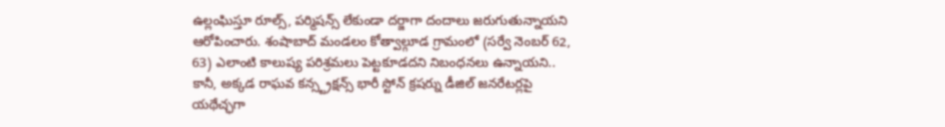ఉల్లంఘిస్తూ రూల్స్, పర్మిషన్స్ లేకుండా దర్జాగా దందాలు జరుగుతున్నాయని ఆరోపించారు. శంషాబాద్ మండలం కోత్వాల్గూడ గ్రామంలో (సర్వే నెంబర్ 62, 63) ఎలాంటి కాలుష్య పరిశ్రమలు పెట్టకూడదని నిబంధనలు ఉన్నాయని.. కానీ, అక్కడ రాఘవ కన్స్ట్రక్షన్స్ భారీ స్టోన్ క్రషర్ను డీజిల్ జనరేటర్లపై యథేచ్ఛగా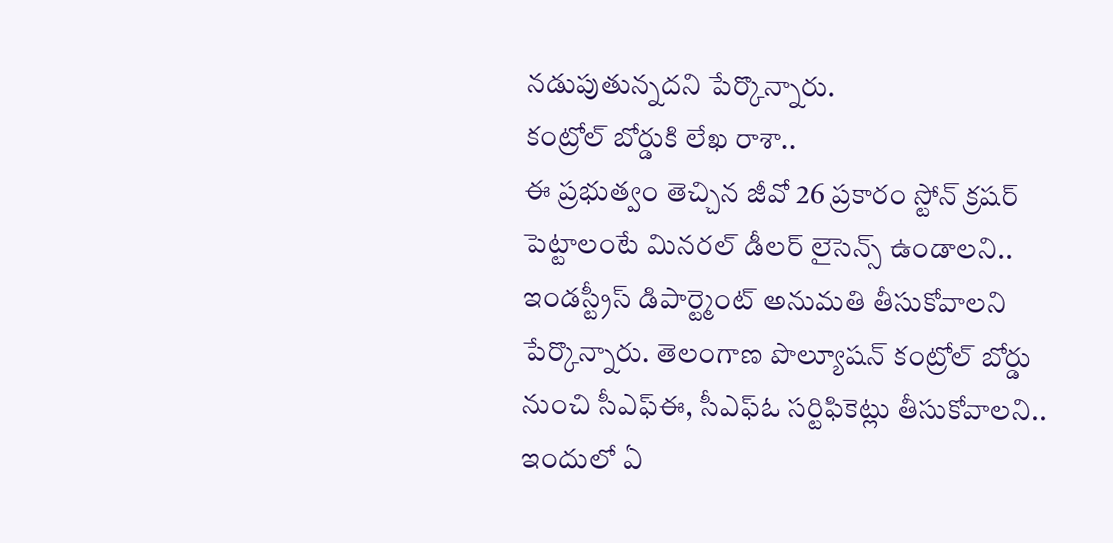నడుపుతున్నదని పేర్కొన్నారు.
కంట్రోల్ బోర్డుకి లేఖ రాశా..
ఈ ప్రభుత్వం తెచ్చిన జీవో 26 ప్రకారం స్టోన్ క్రషర్ పెట్టాలంటే మినరల్ డీలర్ లైసెన్స్ ఉండాలని.. ఇండస్ట్రీస్ డిపార్ట్మెంట్ అనుమతి తీసుకోవాలని పేర్కొన్నారు. తెలంగాణ పొల్యూషన్ కంట్రోల్ బోర్డు నుంచి సీఎఫ్ఈ, సీఎఫ్ఓ సర్టిఫికెట్లు తీసుకోవాలని.. ఇందులో ఏ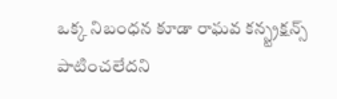ఒక్క నిబంధన కూడా రాఘవ కన్స్ట్రక్షన్స్ పాటించలేదని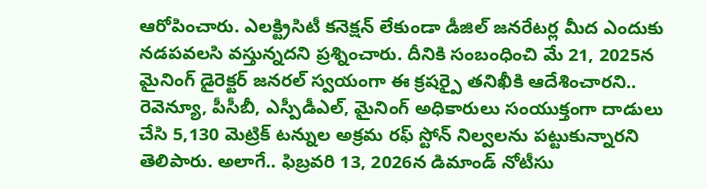ఆరోపించారు. ఎలక్ట్రిసిటీ కనెక్షన్ లేకుండా డీజిల్ జనరేటర్ల మీద ఎందుకు నడపవలసి వస్తున్నదని ప్రశ్నించారు. దీనికి సంబంధించి మే 21, 2025న మైనింగ్ డైరెక్టర్ జనరల్ స్వయంగా ఈ క్రషర్పై తనిఖీకి ఆదేశించారని.. రెవెన్యూ, పీసీబీ, ఎస్పీడీఎల్, మైనింగ్ అధికారులు సంయుక్తంగా దాడులు చేసి 5,130 మెట్రిక్ టన్నుల అక్రమ రఫ్ స్టోన్ నిల్వలను పట్టుకున్నారని తెలిపారు. అలాగే.. ఫిబ్రవరి 13, 2026న డిమాండ్ నోటీసు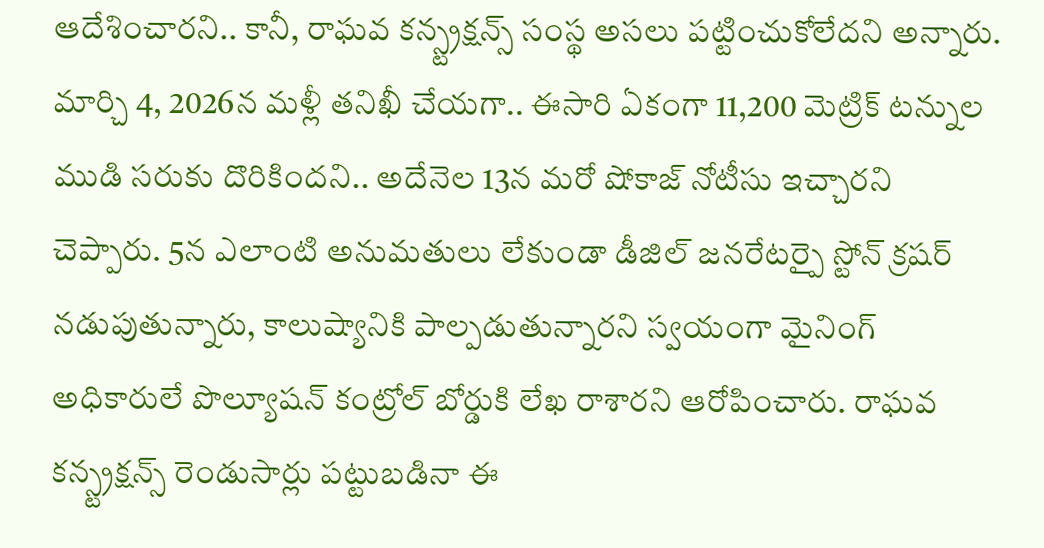ఆదేశించారని.. కానీ, రాఘవ కన్స్ట్రక్షన్స్ సంస్థ అసలు పట్టించుకోలేదని అన్నారు. మార్చి 4, 2026న మళ్లీ తనిఖీ చేయగా.. ఈసారి ఏకంగా 11,200 మెట్రిక్ టన్నుల ముడి సరుకు దొరికిందని.. అదేనెల 13న మరో షోకాజ్ నోటీసు ఇచ్చారని చెప్పారు. 5న ఎలాంటి అనుమతులు లేకుండా డీజిల్ జనరేటర్పై స్టోన్ క్రషర్ నడుపుతున్నారు, కాలుష్యానికి పాల్పడుతున్నారని స్వయంగా మైనింగ్ అధికారులే పొల్యూషన్ కంట్రోల్ బోర్డుకి లేఖ రాశారని ఆరోపించారు. రాఘవ కన్స్ట్రక్షన్స్ రెండుసార్లు పట్టుబడినా ఈ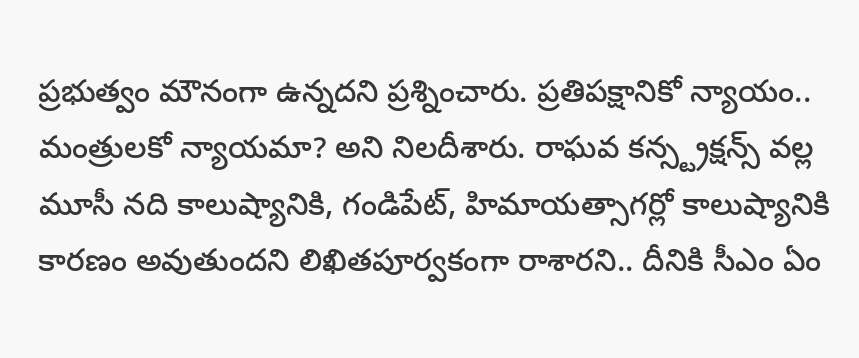ప్రభుత్వం మౌనంగా ఉన్నదని ప్రశ్నించారు. ప్రతిపక్షానికో న్యాయం.. మంత్రులకో న్యాయమా? అని నిలదీశారు. రాఘవ కన్స్ట్రక్షన్స్ వల్ల మూసీ నది కాలుష్యానికి, గండిపేట్, హిమాయత్సాగర్లో కాలుష్యానికి కారణం అవుతుందని లిఖితపూర్వకంగా రాశారని.. దీనికి సీఎం ఏం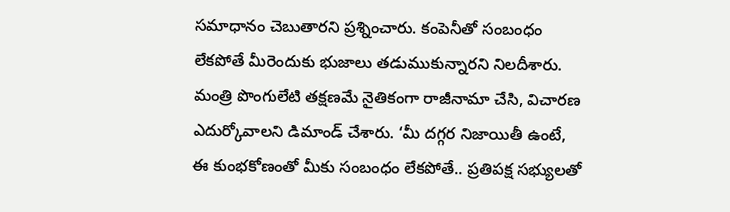సమాధానం చెబుతారని ప్రశ్నించారు. కంపెనీతో సంబంధం లేకపోతే మీరెందుకు భుజాలు తడుముకున్నారని నిలదీశారు. మంత్రి పొంగులేటి తక్షణమే నైతికంగా రాజీనామా చేసి, విచారణ ఎదుర్కోవాలని డిమాండ్ చేశారు. ‘మీ దగ్గర నిజాయితీ ఉంటే, ఈ కుంభకోణంతో మీకు సంబంధం లేకపోతే.. ప్రతిపక్ష సభ్యులతో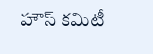హౌస్ కమిటీ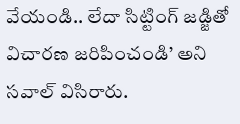వేయండి.. లేదా సిట్టింగ్ జడ్జితో విచారణ జరిపించండి’ అని సవాల్ విసిరారు.